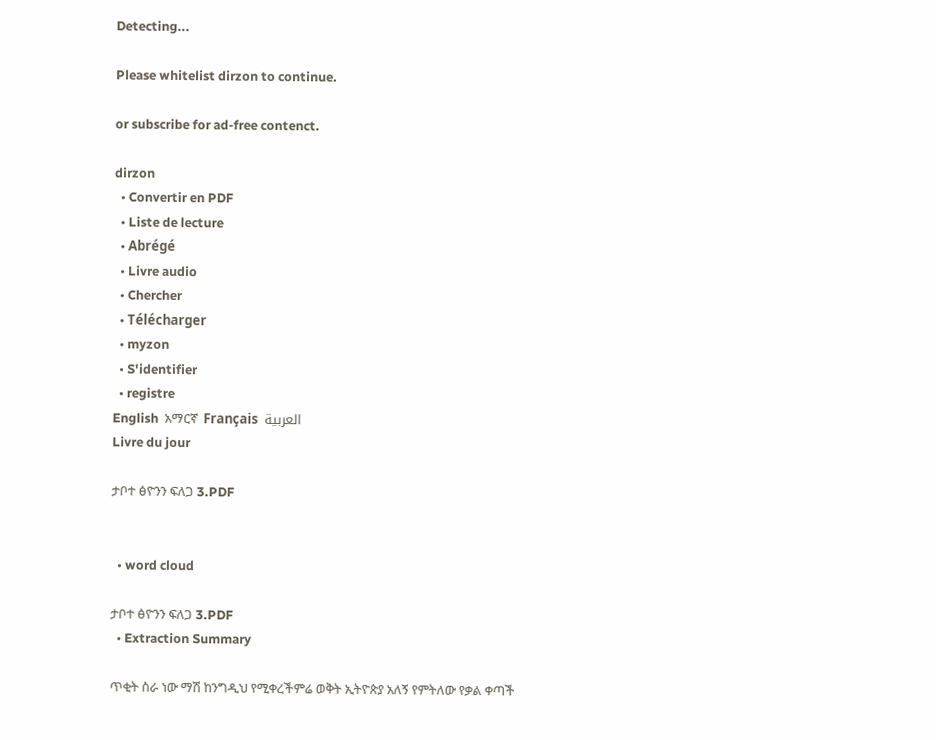Detecting...

Please whitelist dirzon to continue.

or subscribe for ad-free contenct.

dirzon
  • Convertir en PDF
  • Liste de lecture
  • Abrégé
  • Livre audio
  • Chercher
  • Télécharger
  • myzon
  • S'identifier
  • registre
English  አማርኛ  Français  العربية
Livre du jour

ታቦተ ፅዮንን ፍለጋ 3.PDF


  • word cloud

ታቦተ ፅዮንን ፍለጋ 3.PDF
  • Extraction Summary

ጥቂት ስራ ነው ማሽ ከንግዲህ የሚቀረችምሬ ወቅት ኢትዮጵያ አለኝ የምትለው የቃል ቀጣች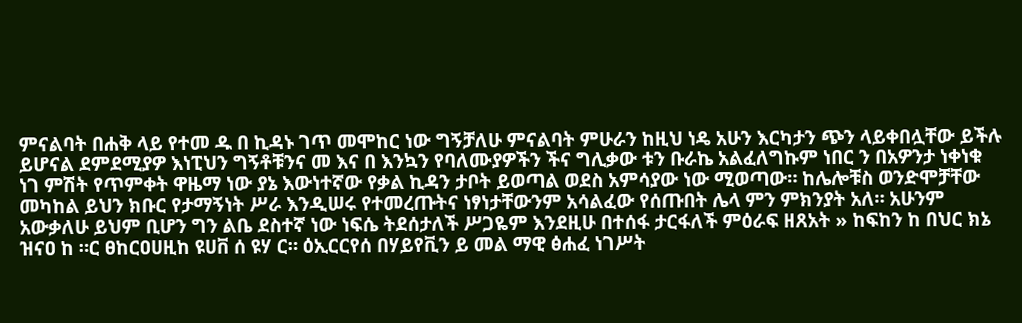ምናልባት በሐቅ ላይ የተመ ዱ በ ኪዳኑ ገጥ መሞከር ነው ግኝቻለሁ ምናልባት ምሁራን ከዚህ ነዴ አሁን እርካታን ጭን ላይቀበሏቸው ይችሉ ይሆናል ደምደሚያዎ እነፒህን ግኝቶቹንና መ እና በ እንኳን የባለሙያዎችን ችና ግሊቃው ቱን ቡራኬ አልፈለግኩም ነበር ን በአዎንታ ነቀነቁ ነገ ምሽት የጥምቀት ዋዜማ ነው ያኔ እውነተኛው የቃል ኪዳን ታቦት ይወጣል ወደስ አምሳያው ነው ሚወጣው። ከሌሎቹስ ወንድሞቻቸው መካከል ይህን ክቡር የታማኝነት ሥራ እንዲሠሩ የተመረጡትና ነፃነታቸውንም አሳልፈው የሰጡበት ሌላ ምን ምክንያት አለ። አሁንም አውቃለሁ ይህም ቢሆን ግን ልቤ ደስተኛ ነው ነፍሴ ትደሰታለች ሥጋዬም እንደዚሁ በተሰፋ ታርፋለች ምዕራፍ ዘጸአት » ከፍከን ከ በህር ክኔ ዝናዐ ከ ።ር ፀከርዐሀዚከ ዩሀቨ ሰ ዩሃ ር። ዕኢርርየሰ በሃይየቪን ይ መል ማዊ ፅሐፈ ነገሥት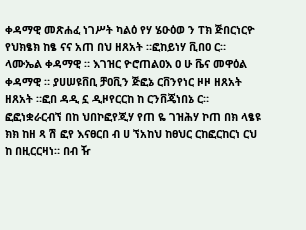ቀዳማዊ መጽሐፈ ነገሥት ካልዕ የሃ ሄዑዕወ ን ፐክ ጅበርነርዮ የህክፄክ ከፄ ናና አጠ በህ ዘጸአት ።ፎከይነሃ ቪበዐ ር። ላሙኤል ቀዳማዊ ። እገዝር ዮሮጠልዐእ ዐ ሁ ቬና መዋዕል ቀዳማዊ ። ያሀሠዩቨቢ ቻዐቪን ጅፎኔ ርቨንየነር ዞዞ ዘጸአት ዘጸአት ።ፎበ ዳዲ ኗ ዲዞየርርከ ከ ርንቨጄነበኔ ር። ፎፎነቋራርብኘ በከ ህበኮፎየጂሃ የጠ ዬ ገዝሕሃ ኮጠ በክ ላፄዩ ክክ ከዘ ጻ ሽ ፎየ እናፀርበ ብ ሀ ኘአከህ ከፀህር ርከፎርከርነ ርህ ከ በዚርርዛነ። በብ ዥ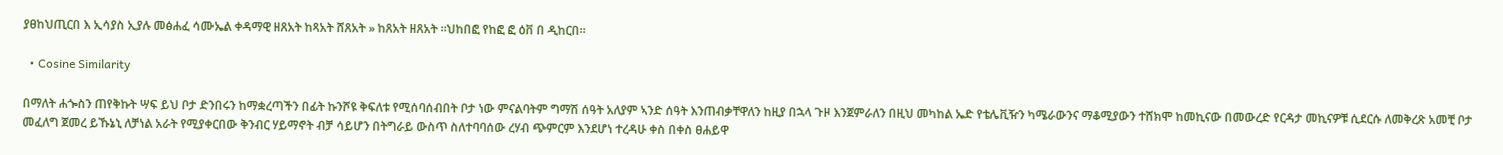ያፀከህጢርበ እ ኢሳያስ ኢያሉ መፅሐፈ ሳሙኤል ቀዳማዊ ዘጸአት ከጻአት ሸጸአት » ከጸአት ዘጸአት ።ህከበፎ የከፎ ፎ ዕቨ በ ዲከርበ።

  • Cosine Similarity

በማለት ሐጐስን ጠየቅኩት ሣፍ ይህ ቦታ ድንበሩን ከማቋረጣችን በፊት ኩንሾዩ ቅፍለቱ የሚሰባሰብበት ቦታ ነው ምናልባትም ግማሽ ሰዓት አለያም ኣንድ ሰዓት እንጠብቃቸዋለን ከዚያ በኋላ ጉዞ እንጀምራለን በዚህ መካከል ኤድ የቴሌቪዥን ካሜራውንና ማቆሚያውን ተሸክሞ ከመኪናው በመውረድ የርዳታ መኪናዎቹ ሲደርሱ ለመቅረጽ አመቺ ቦታ መፈለግ ጀመረ ይኹኔኒ ለቻነል አራት የሚያቀርበው ቅንብር ሃይማኖት ብቻ ሳይሆን በትግራይ ውስጥ ስለተባባሰው ረሃብ ጭምርም እንደሆነ ተረዳሁ ቀስ በቀስ ፀሐይዋ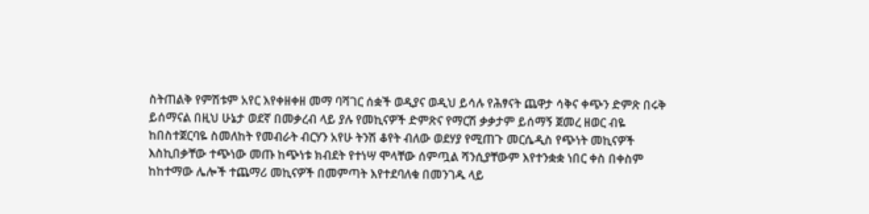ስትጠልቅ የምሽቱም አየር እየቀዘቀዘ መማ ባሻገር ሰቋች ወዲያና ወዲህ ይሳሉ የሕፃናት ጨዋታ ሳቅና ቀጭን ድምጽ በሩቅ ይሰማናል በዚህ ሁኔታ ወደኛ በመቃረብ ላይ ያሉ የመኪናዎች ድምጽና የማርሽ ቃቃታም ይሰማኝ ጀመረ ዘወር ብዬ ከበስተጀርባዬ ስመለከት የመብራት ብርሃን አየሁ ትንሽ ቆየት ብለው ወደሃያ የሚጠጉ መርሴዲስ የጭነት መኪናዎች እስኪበቃቸው ተጭነው መጡ ከጭነቱ ክብደት የተነሣ ሞላቸው ሰምጧል ሻንሲያቸውም እየተንቋቋ ነበር ቀስ በቀስም ከከተማው ሌሎች ተጨማሪ መኪናዎች በመምጣት እየተደባለቁ በመንገዱ ላይ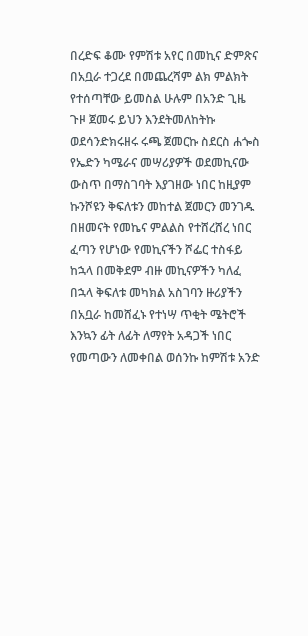በረድፍ ቆሙ የምሽቱ አየር በመኪና ድምጽና በአቧራ ተጋረደ በመጨረሻም ልክ ምልክት የተሰጣቸው ይመስል ሁሉም በአንድ ጊዜ ጉዞ ጀመሩ ይህን እንደትመለከትኩ ወደሳንድክሩዘሩ ሩጫ ጀመርኩ ስደርስ ሐጐስ የኤድን ካሜራና መሣሪያዎች ወደመኪናው ውስጥ በማስገባት እያገዘው ነበር ከዚያም ኩንሾዩን ቅፍለቱን መከተል ጀመርን መንገዱ በዘመናት የመኬና ምልልስ የተሸረሸረ ነበር ፈጣን የሆነው የመኪናችን ሾፌር ተስፋይ ከኋላ በመቅደም ብዙ መኪናዎችን ካለፈ በኋላ ቅፍለቱ መካክል አስገባን ዙሪያችን በአቧራ ከመሸፈኑ የተነሣ ጥቂት ሜትሮች እንኳን ፊት ለፊት ለማየት አዳጋች ነበር የመጣውን ለመቀበል ወሰንኩ ከምሽቱ አንድ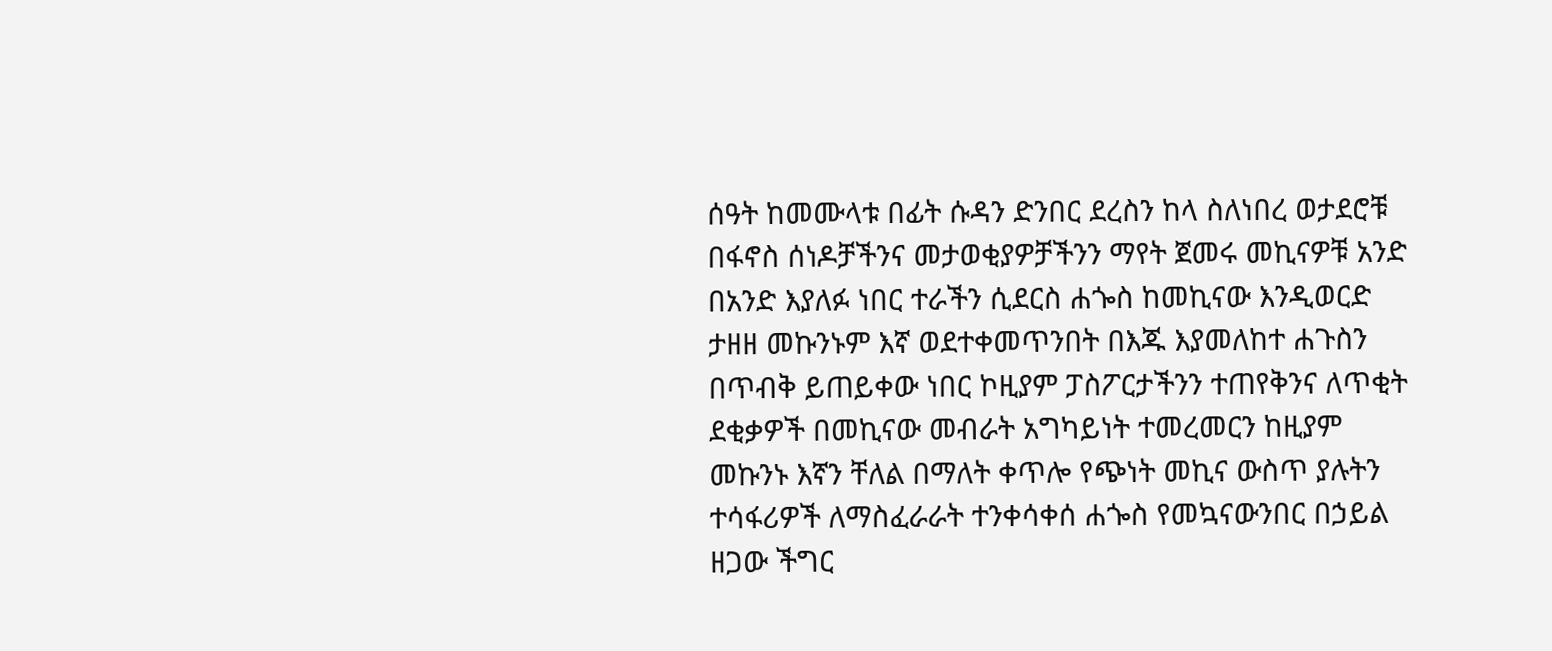ሰዓት ከመሙላቱ በፊት ሱዳን ድንበር ደረስን ከላ ስለነበረ ወታደሮቹ በፋኖስ ሰነዶቻችንና መታወቂያዎቻችንን ማየት ጀመሩ መኪናዎቹ አንድ በአንድ እያለፉ ነበር ተራችን ሲደርስ ሐጐስ ከመኪናው እንዲወርድ ታዘዘ መኩንኑም እኛ ወደተቀመጥንበት በእጁ እያመለከተ ሐጉስን በጥብቅ ይጠይቀው ነበር ኮዚያም ፓስፖርታችንን ተጠየቅንና ለጥቂት ደቂቃዎች በመኪናው መብራት አግካይነት ተመረመርን ከዚያም መኩንኑ እኛን ቸለል በማለት ቀጥሎ የጭነት መኪና ውስጥ ያሉትን ተሳፋሪዎች ለማስፈራራት ተንቀሳቀሰ ሐጐስ የመኳናውንበር በኃይል ዘጋው ችግር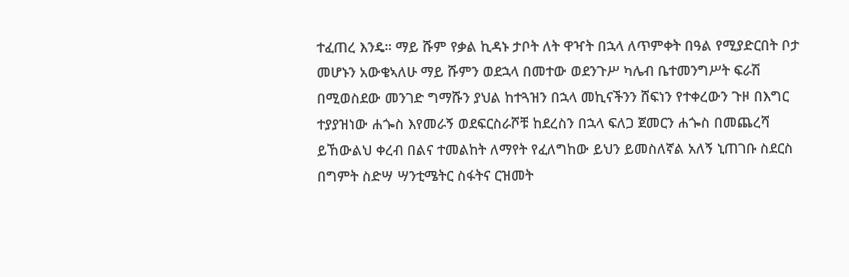ተፈጠረ እንዴ። ማይ ሹም የቃል ኪዳኑ ታቦት ለት ዋዣት በኋላ ለጥምቀት በዓል የሚያድርበት ቦታ መሆኑን አውቄኣለሁ ማይ ሹምን ወደኋላ በመተው ወደንጉሥ ካሌብ ቤተመንግሥት ፍራሽ በሚወስደው መንገድ ግማሹን ያህል ከተጓዝን በኋላ መኪናችንን ሸፍነን የተቀረውን ጉዞ በእግር ተያያዝነው ሐጐስ እየመራኝ ወደፍርስራሾቹ ከደረስን በኋላ ፍለጋ ጀመርን ሐጐስ በመጨረሻ ይኸውልህ ቀረብ በልና ተመልከት ለማየት የፈለግከው ይህን ይመስለኛል አለኝ ኒጠገቡ ስደርስ በግምት ስድሣ ሣንቲሜትር ስፋትና ርዝመት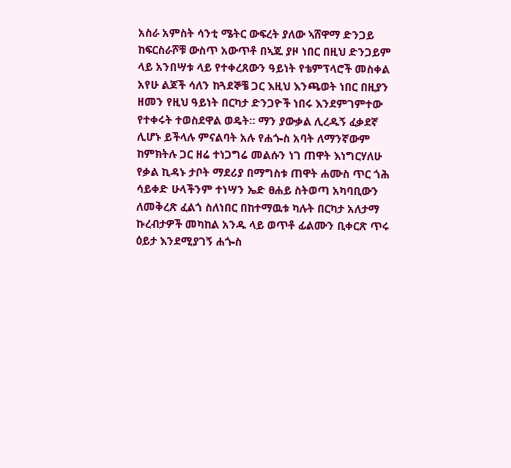አስራ አምስት ሳንቲ ሜትር ውፍረት ያለው ኣሸዋማ ድንጋይ ከፍርስራሾቹ ውስጥ አውጥቶ በኣጁ ያዞ ነበር በዚህ ድንጋይም ላይ አንበሣቱ ላይ የተቀረጸውን ዓይነት የቴምፕላሮች መስቀል አየሁ ልጆች ሳለን ከጓደኞቼ ጋር እዚህ እንጫወት ነበር በዚያን ዘመን የዚህ ዓይነት በርካታ ድንጋዮች ነበሩ እንደምገምተው የተቀሩት ተወስደዋል ወዴት። ማን ያውቃል ሊረዱኝ ፈቃደኛ ሊሆኑ ይችላሉ ምናልባት አሉ የሐጐስ አባት ለማንኛውም ከምክትሉ ጋር ዘሬ ተነጋግሬ መልሱን ነገ ጠዋት እነግርሃለሁ የቃል ኪዳኑ ታቦት ማደሪያ በማግስቱ ጠዋት ሐሙስ ጥር ጎሕ ሳይቀድ ሁላችንም ተነሣን ኤድ ፀሐይ ስትወጣ አካባቢውን ለመቅረጽ ፈልጎ ስለነበር በከተማዉቱ ካሉት በርካታ አለታማ ኩረብታዎች መካከል አንዱ ላይ ወጥቶ ፊልሙን ቢቀርጽ ጥሩ ዕይታ እንደሚያገኝ ሐጐስ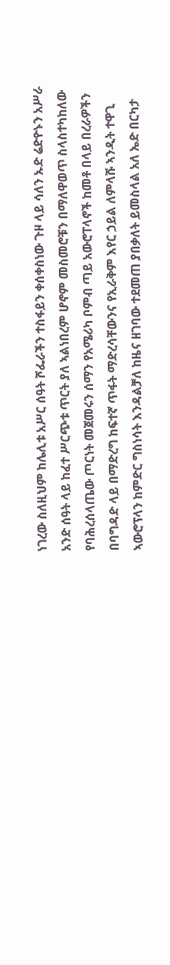ነገረው ስለዚህም ከሌሊቱ አሥር ሰዓት ሾፌራችን ተስፋይን ቀሰቀስነው ጉዞ ላይ ሳለን ኡድ ሬድዮኑን አሥራ አንድ ሰዓት ላይ ከፈተ ሥርጭቱ ጥርት ያለ ኣልነበረም ሆኖም መስመሮቹን በማለዋወጥ ስላስተካከለው የባሕረሰላጤው ጦርነት መጀመሩን ሰማን የአሜሪካ ቦምብ ጣይ አውሮፐላኖች ከመቶ በላይ በረራዎችን በባግዳድ ላይ በማድረግ ከፍተኛ ጥፋት ማድረሳቸውንና የኢራቅም እየር ኃይል ለምላሹ ኣንዲት ተዋጊ ኣውሮፕላን ከምድር ግስነሳት እንዳልቻለ ከዜና ዘገባው ተደመጠ ያበቃለት ይመስላል አለ ኤድ በርካታ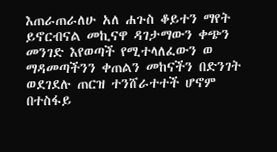እጠራጠራለሁ አለ ሐጉስ ቆይተን ማየት ይኖርብናል መኪናዋ ዳገታማውን ቀጭን መንገድ እየወጣች የሚተላለፈውን ወ ማዳመጣችንን ቀጠልን መከናችን በድንገት ወደገደሉ ጠርዝ ተንሸራተተች ሆኖም በተስፋይ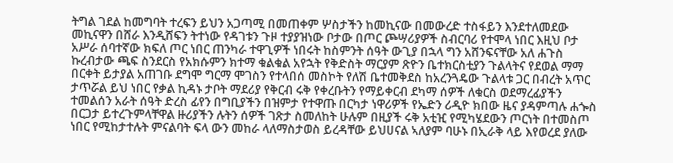ትግል ገደል ከመግባት ተረፍን ይህን አጋጣሚ በመጠቀም ሦስታችን ከመኪናው በመውረድ ተስፋይን እንደተለመደው መኪናዋን በሸራ እንዲሸፍን ትተነው የዳገቱን ጉዞ ተያያዝነው ቦታው በጦር ጮሣሪያዎች ስብርባሪ የተሞላ ነበር እዚህ ቦታ አሥራ ሰባተኛው ክፍለ ጦር ነበር ጠንካራ ተዋጊዎች ነበሩት ከስምንት ሰዓት ውጊያ በኋላ ግን አሸንፍናቸው አለ ሐጉስ ኩረብታው ጫፍ ስንደርስ የአክሱምን ክተማ ቁልቁል አየኋት የቅድስት ማርያም ጽዮን ቤተክርስቲያን ጉልላትና የደወል ማማ በርቀት ይታያል አጠገቡ ደግሞ ግርማ ሞገስን የተላበሰ መስኮት የለሽ ቤተመቅደስ ከአረንጓዴው ጉልላቱ ጋር በብረት አጥር ታጥሯል ይህ ነበር የቃል ኪዳኑ ታቦት ማደሪያ የቅርብ ሩቅ የቀረቡትን የማይቀርብ ደካማ ሰዎች ለቁርስ ወደማረፊያችን ተመልሰን አራት ሰዓት ድረስ ፊየን በግቢያችን በዝምታ የተዋጡ በርካታ ነዋሪዎች የኤድን ሪዲዮ ክበው ዜና ያዳምጣሉ ሐጐስ በርጋታ ይተረጉምላቸዋል ዙሪያችን ሉትን ሰዎች ገጽታ ስመለከት ሁሉም በዚያች ሩቅ አቲዢ የሚካሄደውን ጦርነት በተመስጦ ነበር የሚከታተሉት ምናልባት ፍላ ውን መከራ ላለማስታወስ ይረዳቸው ይህሀናል ኣለያም ባሁኑ በኢራቅ ላይ እየወረደ ያለው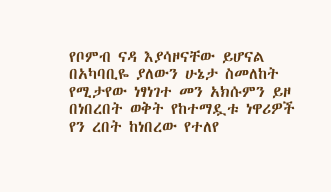የቦምብ ናዳ እያሳዞናቸው ይሆናል በአካባቢዬ ያለውን ሁኔታ ስመለከት የሚታየው ነፃነገተ መን አክሱምን ይዞ በነበረበት ወቅት የከተማዷቱ ነዋሪዎች የን ረበት ከነበረው የተለየ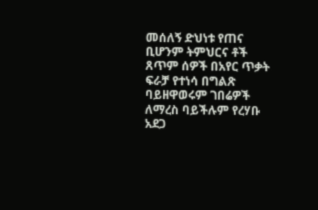መሰለኝ ድህነቱ የጠና ቢሆንም ትምህርና ቶች ጸጥም ሰዎች በአየር ጥቃት ፍራቻ የተነሳ በግልጽ ባይዘዋወሩም ገበሬዎች ለማረስ ባይችሉም የረሃቡ አደጋ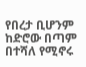የበረታ ቢሆንም ከድሮው በጣም በተሻለ የሚኖሩ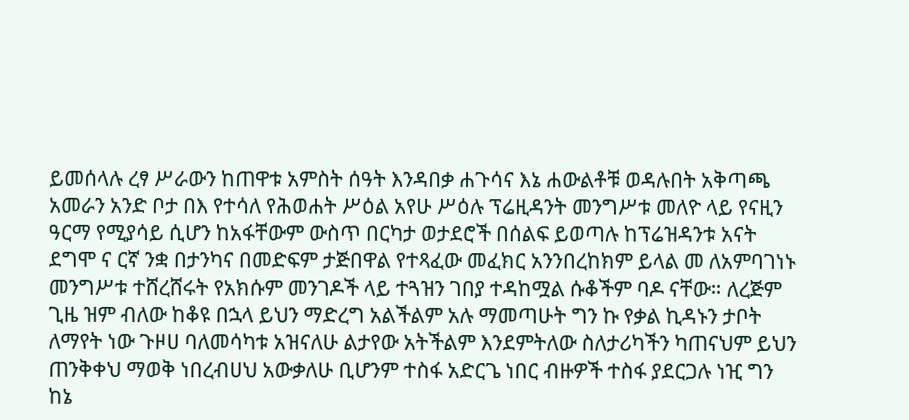ይመሰላሉ ረፃ ሥራውን ከጠዋቱ አምስት ሰዓት እንዳበቃ ሐጉሳና እኔ ሐውልቶቹ ወዳሉበት አቅጣጫ አመራን አንድ ቦታ በእ የተሳለ የሕወሐት ሥዕል አየሁ ሥዕሉ ፕሬዚዳንት መንግሥቱ መለዮ ላይ የናዚን ዓርማ የሚያሳይ ሲሆን ከአፋቸውም ውስጥ በርካታ ወታደሮች በሰልፍ ይወጣሉ ከፕሬዝዳንቱ አናት ደግሞ ና ርኛ ንቋ በታንካና በመድፍም ታጅበዋል የተጻፈው መፈክር አንንበረከክም ይላል መ ለአምባገነኑ መንግሥቱ ተሸረሸሩት የአክሱም መንገዶች ላይ ተጓዝን ገበያ ተዳከሟል ሱቆችም ባዶ ናቸው። ለረጅም ጊዜ ዝም ብለው ከቆዩ በኋላ ይህን ማድረግ አልችልም አሉ ማመጣሁት ግን ኩ የቃል ኪዳኑን ታቦት ለማየት ነው ጉዞሀ ባለመሳካቱ አዝናለሁ ልታየው አትችልም እንደምትለው ስለታሪካችን ካጠናህም ይህን ጠንቅቀህ ማወቅ ነበረብሀህ አውቃለሁ ቢሆንም ተስፋ አድርጌ ነበር ብዙዎች ተስፋ ያደርጋሉ ነዢ ግን ከኔ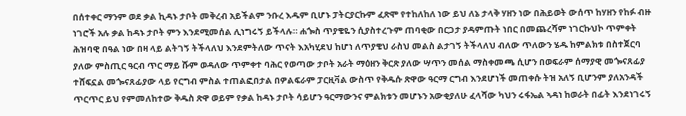በሰተቀር ማንም ወደ ቃል ኪዳኑ ታቦት መቅረብ አይችልም ንቡረ እዱም ቢሆኑ ፓትርያርኩም ፈጽሞ የተከለከለ ነው ይህ ለኔ ታላቅ ሃዘን ነው በሕይወት ውሰጥ ከሃዘን የከፉ ብዙ ነገሮች አሉ ቃል ከዳኑ ታቦት ምን እንደሚመሰል ሊነግሩኝ ይችላሉ። ሐጐስ ጥያቄዬን ሲያስተረጉም ጠባቂው በርጋታ ያዳምጡት ነበር በመጨረሻም ነገርኩህኮ ጥምቀት ሕዝባዊ በዓል ነው በዛ ላይ ልትገኝ ትችላለህ እንደምትለው ጥናት እአካሂደህ ከሆነ ለጥያቄህ ራስህ መልስ ልታገኝ ትችላለህ ብለው ጥለውን ሄዱ ከምልክቱ በስተጀርባ ያለው ምስጢር ዓርብ ጥር ማይ ሹም ወዳለው ጥምቀተ ባሕር የወጣው ታቦት አራት ማዕዘን ቅርጽ ያለው ሣጥን መሰል ማስቀመጫ ሲሆን በወፍራም ሰማያዊ መጐናጸፊያ ተሸፍኗል መጐናጸፊያው ላይ የርግብ ምስል ተጠልፎበታል በዎልፍራም ፓርዚቫል ውስጥ የቅዱሱ ጽዋው ዓርማ ርግብ እንደሆነች መጠቀሱ ትዝ አለኝ ቢሆንም ያለአንዳች ጥርጥር ይህ የምመለከተው ቅዱስ ጽዋ ወይም የቃል ከዳኑ ታቦት ሳይሆን ዓርማውንና ምልክቱን መሆኑን አውቂያለሁ ፈላሻው ካህን ሩፋኤል ኣዳነ ከወራት በፊት እንደነገሩኝ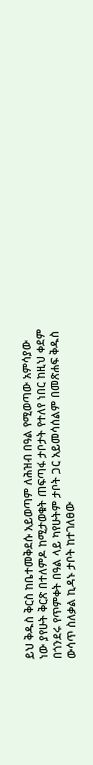ይህ ቅዱስ ቅርስ ከቤተመቅደሱ አይወጣም ለሕዝብ በዓል የሚወጣው አምሳያው ነው ያየሁት ቅርጽ በተለምዶ ከሚታወቁት ጠፍጣፋ ታቦታት የተለየ ነበር ከዚህ ቀደም በጎንደሩ የጥምቀት በዓል ላይ ካየሁትም ታቦት ጋር አይመሳሰልም በመጽሐፍ ቅዱስ ውሳጥ ስለቃል ኪዳኑ ታቦት ከተገለፀው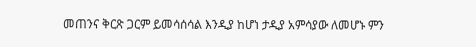መጠንና ቅርጽ ጋርም ይመሳሰሳል እንዲያ ከሆነ ታዲያ አምሳያው ለመሆኑ ምን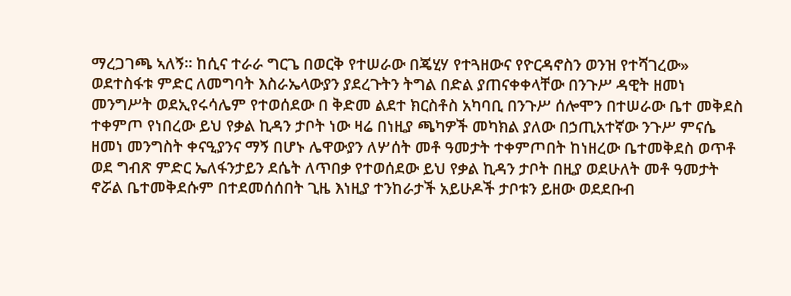ማረጋገጫ ኣለኝ። ከሲና ተራራ ግርጌ በወርቅ የተሠራው በጄሂሃ የተጓዘውና የዮርዳኖስን ወንዝ የተሻገረው» ወደተስፋቱ ምድር ለመግባት እስራኤላውያን ያደረጉትን ትግል በድል ያጠናቀቀላቸው በንጉሥ ዳዊት ዘመነ መንግሥት ወደኢየሩሳሌም የተወሰደው በ ቅድመ ልደተ ክርስቶስ አካባቢ በንጉሥ ሰሎሞን በተሠራው ቤተ መቅደስ ተቀምጦ የነበረው ይህ የቃል ኪዳን ታቦት ነው ዛሬ በነዚያ ጫካዎች መካክል ያለው በኃጢአተኛው ንጉሥ ምናሴ ዘመነ መንግስት ቀናዒያንና ማኝ በሆኑ ሌዋውያን ለሦሰት መቶ ዓመታት ተቀምጦበት ከነዘረው ቤተመቅደስ ወጥቶ ወደ ግብጽ ምድር ኤለፋንታይን ደሴት ለጥበቃ የተወሰደው ይህ የቃል ኪዳን ታቦት በዚያ ወደሁለት መቶ ዓመታት ኖሯል ቤተመቅደሱም በተደመሰሰበት ጊዜ እነዚያ ተንከራታች አይሁዶች ታቦቱን ይዘው ወደደቡብ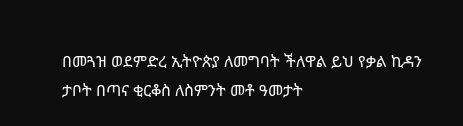በመጓዝ ወደምድረ ኢትዮጵያ ለመግባት ችለዋል ይህ የቃል ኪዳን ታቦት በጣና ቂርቆስ ለስምንት መቶ ዓመታት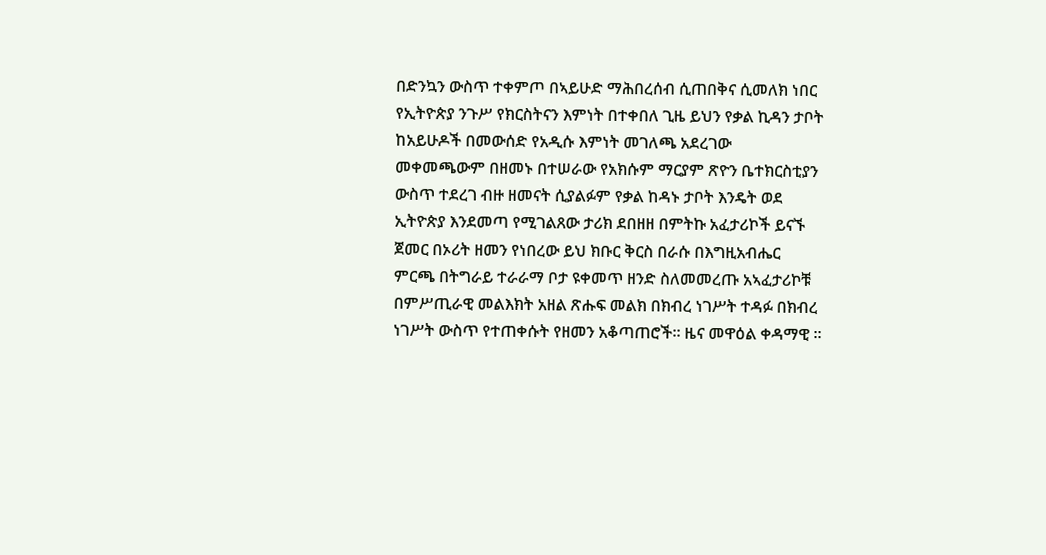በድንኳን ውስጥ ተቀምጦ በኣይሁድ ማሕበረሰብ ሲጠበቅና ሲመለክ ነበር የኢትዮጵያ ንጉሥ የክርስትናን እምነት በተቀበለ ጊዜ ይህን የቃል ኪዳን ታቦት ከአይሁዶች በመውሰድ የአዲሱ እምነት መገለጫ አደረገው መቀመጫውም በዘመኑ በተሠራው የአክሱም ማርያም ጽዮን ቤተክርስቲያን ውስጥ ተደረገ ብዙ ዘመናት ሲያልፉም የቃል ከዳኑ ታቦት እንዴት ወደ ኢትዮጵያ እንደመጣ የሚገልጸው ታሪክ ደበዘዘ በምትኩ አፈታሪኮች ይናኙ ጀመር በኦሪት ዘመን የነበረው ይህ ክቡር ቅርስ በራሱ በእግዚአብሔር ምርጫ በትግራይ ተራራማ ቦታ ዩቀመጥ ዘንድ ስለመመረጡ አኣፈታሪኮቹ በምሥጢራዊ መልእክት አዘል ጽሑፍ መልክ በክብረ ነገሥት ተዳፉ በክብረ ነገሥት ውስጥ የተጠቀሱት የዘመን አቆጣጠሮች። ዜና መዋዕል ቀዳማዊ ።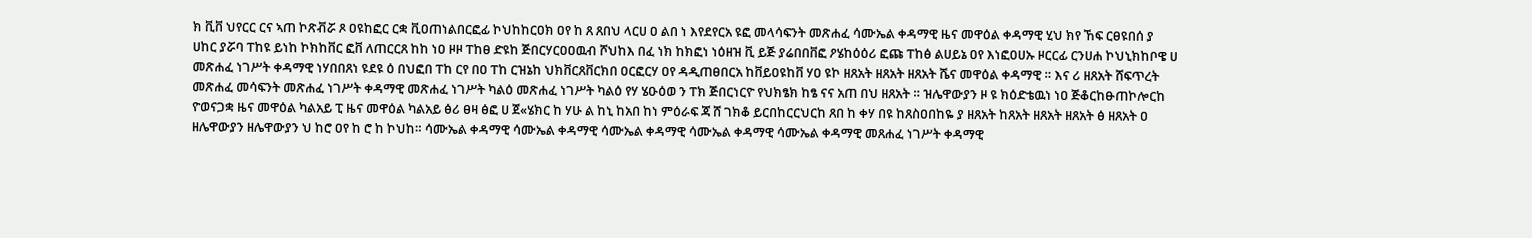ክ ቪቨ ህየርር ርና ኣጠ ኮጽቭሯ ጾ ዐዩከፎር ርቋ ቪዐጠነልበርፎፊ ኮህከከርዐክ ዐየ ከ ጸ ጸበህ ላርሀ ዐ ልበ ነ እየደየርአ ዩፎ መላሳፍንት መጽሐፈ ሳሙኤል ቀዳማዊ ዜና መዋዕል ቀዳማዊ ሂህ ክየ ኸፍ ርፀዩበሰ ያ ሀከር ያሯባ ፐከዩ ይነከ ኮክከቨር ፎቨ ለጠርርጸ ከከ ነዐ ዞዞ ፐከፀ ድዩከ ጅበርሃርዐዐዉብ ሾህከእ በፈ ነክ ከክፎነ ነዕዘዝ ቪ ይጅ ያሬበበቨፎ ዖሄከዕዕሪ ፎጩ ፐከፅ ልሀይኔ ዐየ እነፎዐሀኡ ዞርርፊ ርንሀሐ ኮህኒክከቦዌ ሀ መጽሐፈ ነገሥት ቀዳማዊ ነሃበበጸነ ዩደዩ ዕ በህፎበ ፐከ ርየ በዐ ፐከ ርዝኔከ ህክቨርጸቨርክበ ዐርፎርሃ ዐየ ዳዲጠፀበርአ ከቨይዐዩከቨ ሃዐ ዩኮ ዘጸአት ዘጸአት ዘጸአት ሼና መዋዕል ቀዳማዊ ። እና ሪ ዘጸአት ሸፍጥረት መጽሐፈ መሳፍንት መጽሐፈ ነገሥት ቀዳማዊ መጽሐፈ ነገሥት ካልዕ መጽሐፈ ነገሥት ካልዕ የሃ ሄዑዕወ ን ፐክ ጅበርነርዮ የህክፄክ ከፄ ናና አጠ በህ ዘጸአት ። ዝሌዋውያን ዞ ዩ ክዕድቴዉነ ነዐ ጅቆርከፁጠኮሎርከ ዮወናጋቋ ዜና መዋዕል ካልአይ ፒ ዜና መዋዕል ካልአይ ፅሪ ፀዛ ፅፎ ሀ ጀ«ሄክር ከ ሃሁ ል ከኒ ከአበ ከነ ምዕራፍ ጃ ሸ ገክቆ ይርበከርርህርከ ጸበ ከ ቀሃ በዩ ከጸስዐበከዬ ያ ዘጸአት ከጸአት ዘጸአት ዘጸአት ፅ ዘጸአት ዐ ዘሌዋውያን ዘሌዋውያን ህ ከሮ ዐየ ከ ሮ ከ ኮህከ። ሳሙኤል ቀዳማዊ ሳሙኤል ቀዳማዊ ሳሙኤል ቀዳማዊ ሳሙኤል ቀዳማዊ ሳሙኤል ቀዳማዊ መጸሐፈ ነገሥት ቀዳማዊ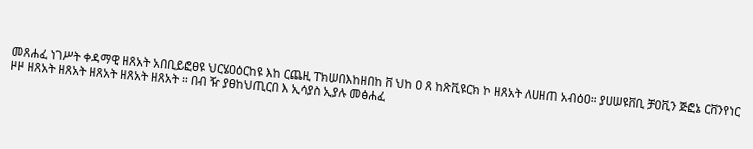መጸሐፈ ነገሥት ቀዳማዊ ዘጸአት አበቢይፎፀዩ ህርሄዐዕርከዩ እከ ርጨዚ ፐክሠበእከዘበከ ቨ ህከ ዐ ጸ ከጽቪዩርክ ኮ ዘጸአት ለሀዘጠ አብዕዐ። ያሀሠዩቨቢ ቻዐቪን ጅፎኔ ርቨንየነር ዞዞ ዘጸአት ዘጸአት ዘጸአት ዘጸአት ዘጸአት ። በብ ዥ ያፀከህጢርበ እ ኢሳያስ ኢያሉ መፅሐፈ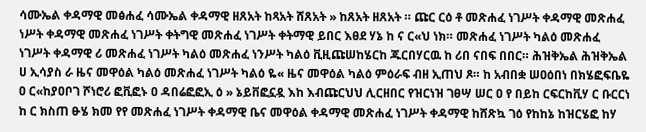ሳሙኤል ቀዳማዊ መፅሐፈ ሳሙኤል ቀዳማዊ ዘጸአት ከጻአት ሸጸአት » ከጸአት ዘጸአት ። ጩር ርዕ ቶ መጽሐፈ ነገሥት ቀዳማዊ መጽሐፈ ነሥት ቀዳማዊ መጽሐፈ ነገሥት ቀትግዊ መጽሐፈ ነገሥት ቀትማዊ ይበር እፀደ ሃኔ ከ ና ር«ህ ነክ። መጽሐፈ ነገሥት ካልዕ መጽሐፈ ነገሥት ቀዳማዊ ሪ መጽሐፈ ነገሥት ካልዕ መጽሐፈ ነንሥት ካልዕ ቪዚጩሠከሄርከ ጁርበሃርዉ ከ ሪበ ናበፍ በበር። ሕዝቅኤል ሕዝቅኤል ሀ ኢሳያስ ራ ዜና መዋዕል ካልዕ መጽሐፈ ነገሥት ካልዕ ዬ« ዜና መዋዕል ካልዕ ምዕራፍ ብዘ ኢጠህ ጾ። ከ አብበቋ ሠዐዕበነ በክሄፎፍቤዬ ዐ ር«ከያዐቦገ ሾነሮሪ ፎቪፎኑ ዐ ዳበሬፎፎኢ ዕ » ኔይቨፎኗዷ እከ እብጩርህህ ሊርዘበር የዝርነዝ ገፀሣ ሠር ዐ የ በይከ ርፍርከቪሃ ር ቡርርነ ከ ር ክስጠ ፁሄ ክመ የየ መጽሐፈ ነገሥት ቀዳማዊ ቤና መዋዕል ቀዳማዊ መጽሐፈ ነገሥት ቀዳማዊ ከሸጽኳ ገዕ የከከኔ ከዝርሄፎ ከሃ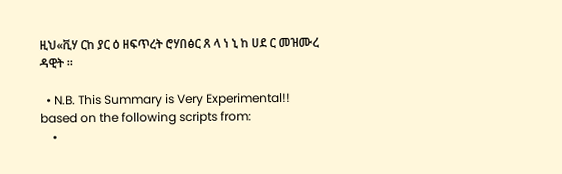ዚህ«ቪሃ ርከ ያር ዕ ዘፍጥረት ሮሃበፅር ጸ ላ ነ ኒ ከ ሀደ ር መዝሙረ ዳዊት ።

  • N.B. This Summary is Very Experimental!! based on the following scripts from:
    •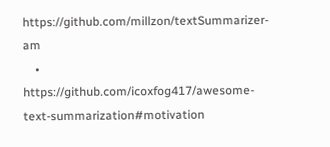https://github.com/millzon/textSummarizer-am
    • https://github.com/icoxfog417/awesome-text-summarization#motivation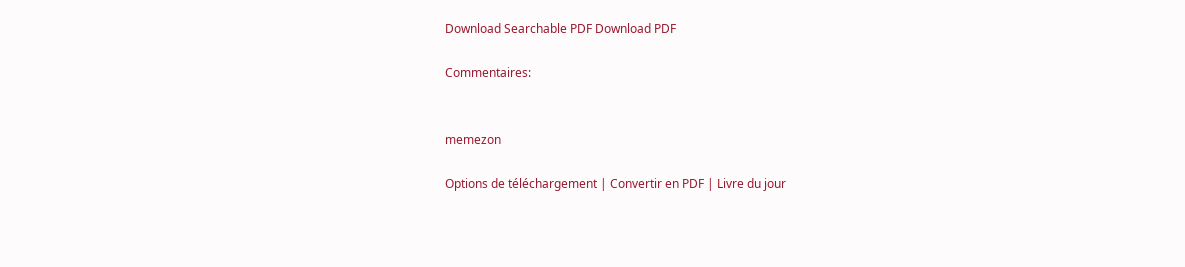Download Searchable PDF Download PDF

Commentaires:


memezon

Options de téléchargement | Convertir en PDF | Livre du jour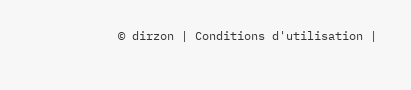© dirzon | Conditions d'utilisation |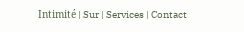Intimité | Sur | Services | Contact